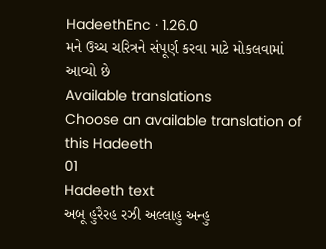HadeethEnc · 1.26.0
મને ઉચ્ચ ચરિત્રને સંપૂર્ણ કરવા માટે મોકલવામાં આવ્યો છે
Available translations
Choose an available translation of this Hadeeth
01
Hadeeth text
અબૂ હુરૈરહ રઝી અલ્લાહુ અન્હુ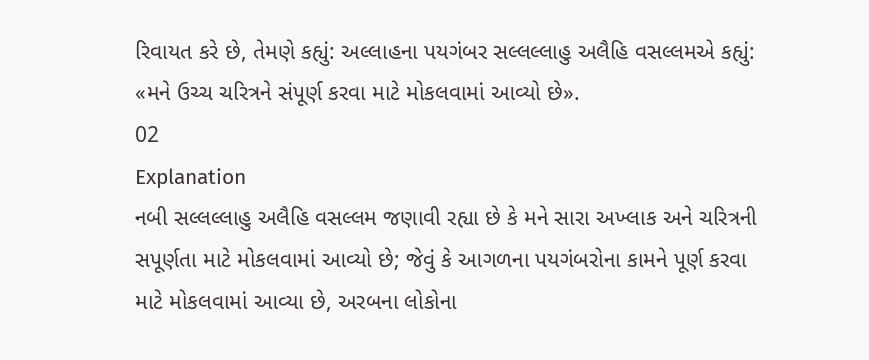રિવાયત કરે છે, તેમણે કહ્યું: અલ્લાહના પયગંબર સલ્લલ્લાહુ અલૈહિ વસલ્લમએ કહ્યું: «મને ઉચ્ચ ચરિત્રને સંપૂર્ણ કરવા માટે મોકલવામાં આવ્યો છે».
02
Explanation
નબી સલ્લલ્લાહુ અલૈહિ વસલ્લમ જણાવી રહ્યા છે કે મને સારા અખ્લાક અને ચરિત્રની સપૂર્ણતા માટે મોકલવામાં આવ્યો છે; જેવું કે આગળના પયગંબરોના કામને પૂર્ણ કરવા માટે મોકલવામાં આવ્યા છે, અરબના લોકોના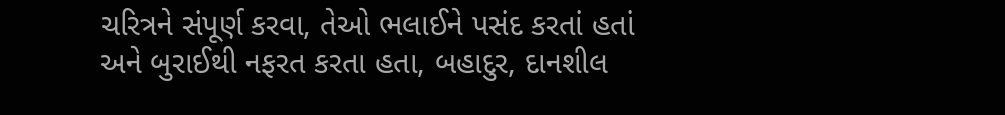ચરિત્રને સંપૂર્ણ કરવા, તેઓ ભલાઈને પસંદ કરતાં હતાં અને બુરાઈથી નફરત કરતા હતા, બહાદુર, દાનશીલ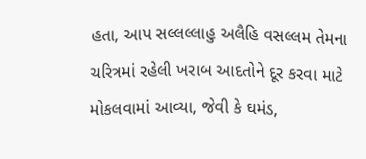હતા, આપ સલ્લલ્લાહુ અલૈહિ વસલ્લમ તેમના ચરિત્રમાં રહેલી ખરાબ આદતોને દૂર કરવા માટે મોકલવામાં આવ્યા, જેવી કે ઘમંડ,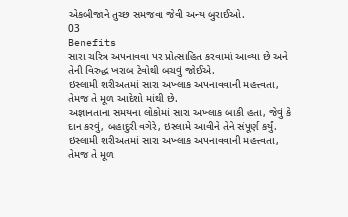એકબીજાને તુચ્છ સમજવા જેવી અન્ય બુરાઈઓ.
03
Benefits
સારા ચરિત્ર અપનાવવા પર પ્રોત્સાહિત કરવામાં આવ્યા છે અને તેની વિરુદ્ધ ખરાબ ટેવોથી બચવું જોઈએ.
ઇસ્લામી શરીઅતમાં સારા અખ્લાક અપનાવવાની મહત્ત્વતા, તેમજ તે મૂળ આદેશો માંથી છે.
અજ્ઞાનતાના સમયના લોકોમાં સારા અખ્લાક બાકી હતા, જેવું કે દાન કરવું, બહાદુરી વગેરે, ઇસ્લામે આવીને તેને સંપૂર્ણ કર્યું.
ઇસ્લામી શરીઅતમાં સારા અખ્લાક અપનાવવાની મહત્ત્વતા, તેમજ તે મૂળ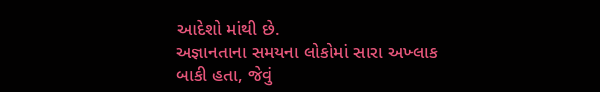આદેશો માંથી છે.
અજ્ઞાનતાના સમયના લોકોમાં સારા અખ્લાક બાકી હતા, જેવું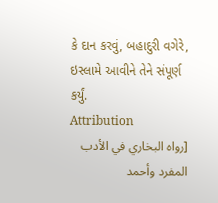કે દાન કરવું, બહાદુરી વગેરે, ઇસ્લામે આવીને તેને સંપૂર્ણ કર્યું.
Attribution
[رواه البخاري في الأدب المفرد وأحمد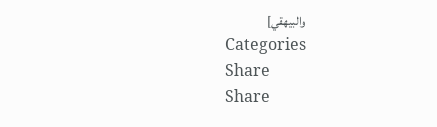والبيهقي]
Categories
Share
Share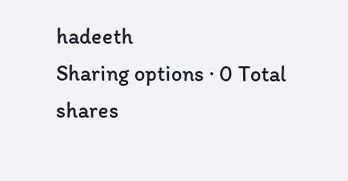hadeeth
Sharing options · 0 Total shares